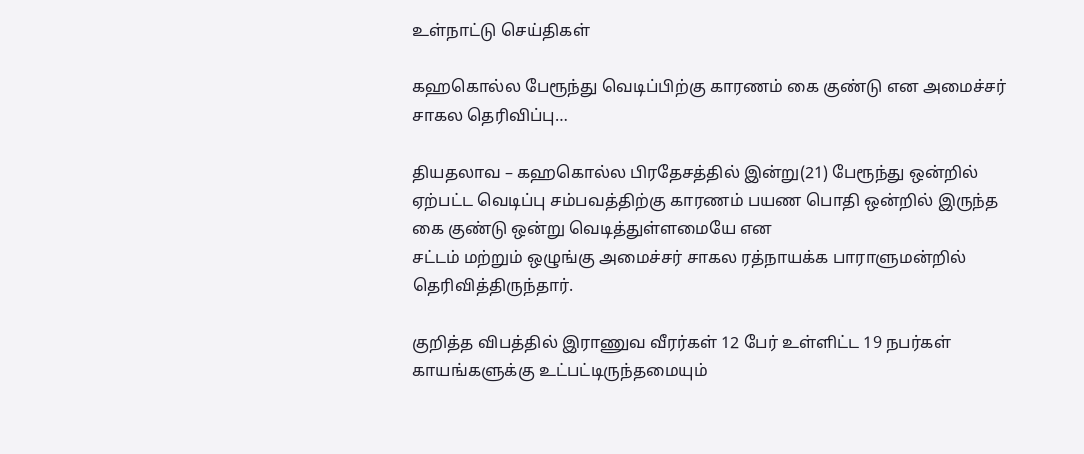உள்நாட்டு செய்திகள்

கஹகொல்ல பேரூந்து வெடிப்பிற்கு காரணம் கை குண்டு என அமைச்சர் சாகல தெரிவிப்பு…

தியதலாவ – கஹகொல்ல பிரதேசத்தில் இன்று(21) பேரூந்து ஒன்றில் ஏற்பட்ட வெடிப்பு சம்பவத்திற்கு காரணம் பயண பொதி ஒன்றில் இருந்த கை குண்டு ஒன்று வெடித்துள்ளமையே என
சட்டம் மற்றும் ஒழுங்கு அமைச்சர் சாகல ரத்நாயக்க பாராளுமன்றில் தெரிவித்திருந்தார்.

குறித்த விபத்தில் இராணுவ வீரர்கள் 12 பேர் உள்ளிட்ட 19 நபர்கள் காயங்களுக்கு உட்பட்டிருந்தமையும்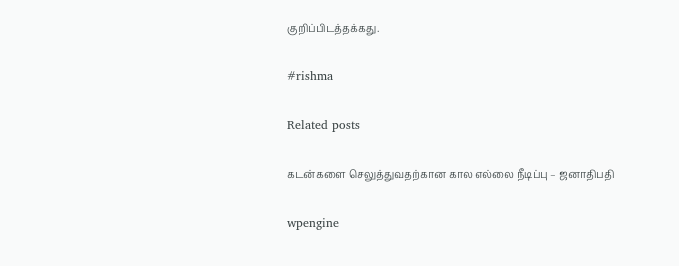குறிப்பிடத்தக்கது.

#rishma

Related posts

கடன்களை செலுத்துவதற்கான கால எல்லை நீடிப்பு – ஜனாதிபதி

wpengine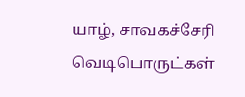யாழ், சாவகச்சேரி வெடிபொருட்கள்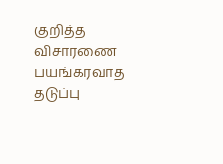குறித்த விசாரணை பயங்கரவாத தடுப்பு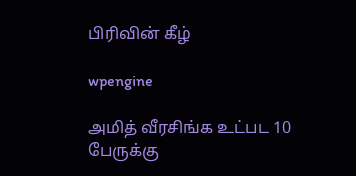பிரிவின் கீழ்

wpengine

அமித் வீரசிங்க உட்பட 10 பேருக்கு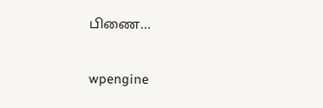பிணை…

wpengine